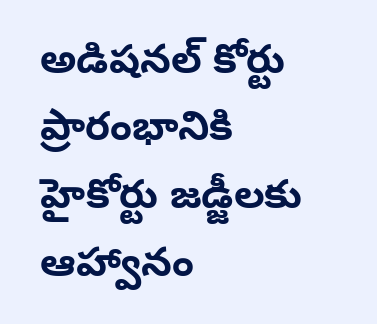అడిషనల్ కోర్టు ప్రారంభానికి హైకోర్టు జడ్జీలకు ఆహ్వానం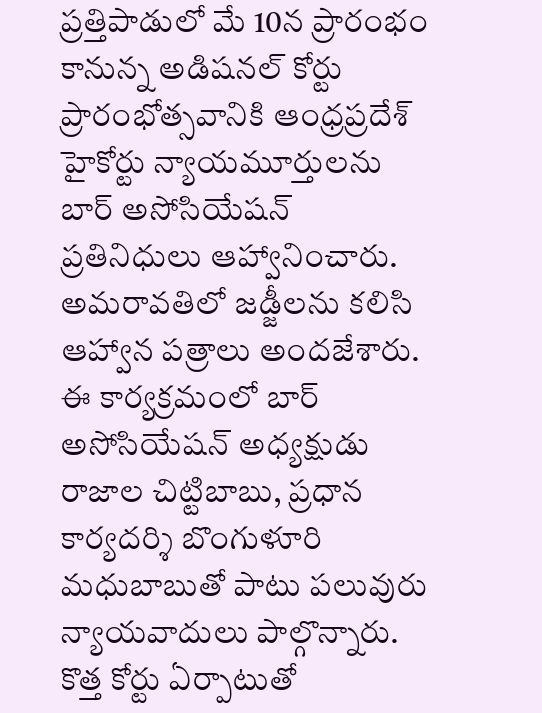ప్రత్తిపాడులో మే 10న ప్రారంభం కానున్న అడిషనల్ కోర్టు ప్రారంభోత్సవానికి ఆంధ్రప్రదేశ్ హైకోర్టు న్యాయమూర్తులను బార్ అసోసియేషన్ ప్రతినిధులు ఆహ్వానించారు. అమరావతిలో జడ్జీలను కలిసి ఆహ్వాన పత్రాలు అందజేశారు. ఈ కార్యక్రమంలో బార్ అసోసియేషన్ అధ్యక్షుడు రాజాల చిట్టిబాబు, ప్రధాన కార్యదర్శి బొంగుళూరి మధుబాబుతో పాటు పలువురు న్యాయవాదులు పాల్గొన్నారు. కొత్త కోర్టు ఏర్పాటుతో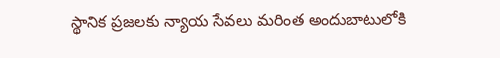స్థానిక ప్రజలకు న్యాయ సేవలు మరింత అందుబాటులోకి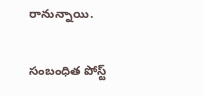రానున్నాయి.

సంబంధిత పోస్ట్